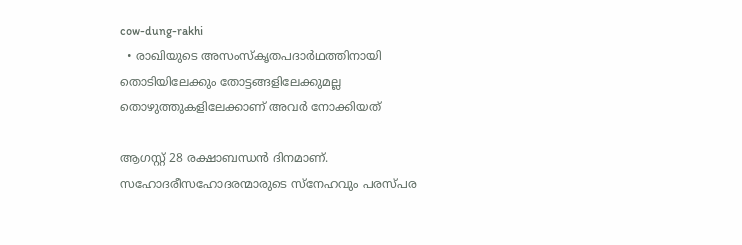cow-dung-rakhi
  • രാഖിയുടെ അസംസ്കൃതപദാര്‍ഥത്തിനായി തൊടിയിലേക്കും തോട്ടങ്ങളിലേക്കുമല്ല തൊഴുത്തുകളിലേക്കാണ് അവര്‍ നോക്കിയത്

ആഗസ്റ്റ് 28 രക്ഷാബന്ധന്‍ ദിനമാണ്.  സഹോദരീസഹോദരന്മാരുടെ സ്നേഹവും പരസ്പര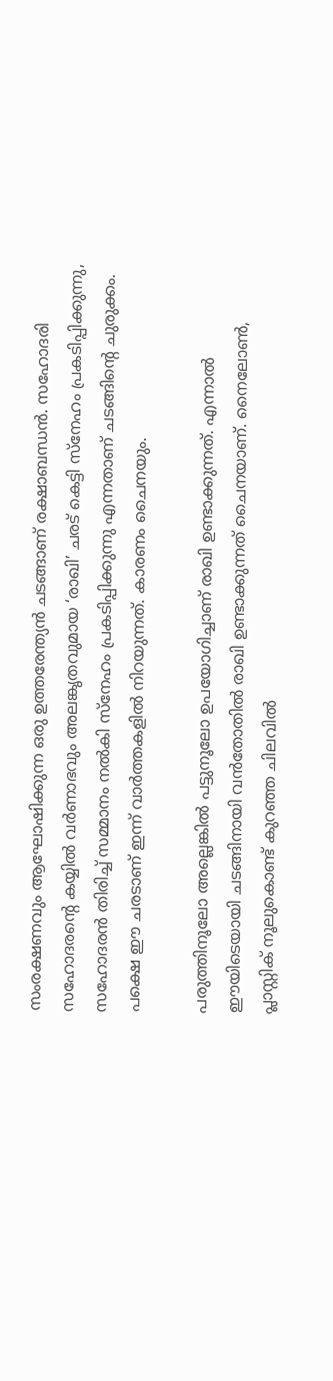സംരക്ഷണവും ആഘോഷിക്കുന്ന ഒരു ഉത്തരേന്ത്യന്‍ ചടങ്ങാണ് രക്ഷാബന്ധന്‍. സഹോദരി സഹോദരന്‍റെ കയ്യില്‍ വര്‍ണാഭവും അലങ്ക‍ൃതവുമായ ‘രാഖി’ ചരട് കെട്ടി സ്നേഹം പ്രകടിപ്പിക്കുന്നു, സഹോദരന്‍ തിരിച്ച് സമ്മാനം നല്‍കി സ്നേഹം പ്രകടിപ്പിക്കുന്നു എന്നതാണ് ചടങ്ങിന്‍റെ ചുരുക്കം. പക്ഷെ ഈ ചരടാണ് ഇന്ന് വാര്‍ത്തകളില്‍ നിറയുന്നത്. കാരണം ചൈനയും.

പരുത്തിനൂലോ അല്ലെങ്കില്‍ പട്ടുനൂലോ ഉപയോഗിച്ചാണ് രാഖി ഉണ്ടാക്കുന്നത്. എന്നാല്‍ ഈയിടെയായി ചടങ്ങിനായി വന്‍തോതില്‍ രാഖി ഉണ്ടാക്കുന്നത് ചൈനയാണ്. നൈലോണ്‍, പ്ലാസ്റ്റിക് നൂലുകൊണ്ട് കുറഞ്ഞ ചിലവില്‍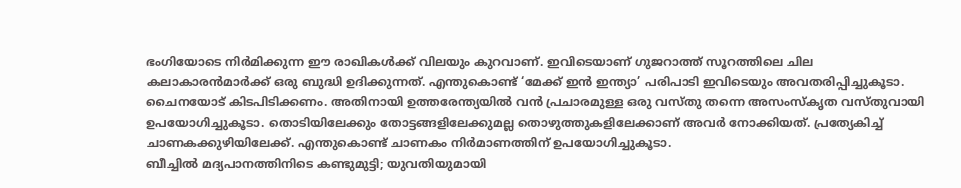ഭംഗിയോടെ നിര്‍മിക്കുന്ന ഈ രാഖികള്‍ക്ക് വിലയും കുറവാണ്. ഇവിടെയാണ് ഗുജറാത്ത് സൂറത്തിലെ ചില കലാകാരന്‍മാര്‍ക്ക് ഒരു ബുദ്ധി ഉദിക്കുന്നത്. എന്തുകൊണ്ട് ‘മേക്ക് ഇന്‍ ഇന്ത്യാ’ പരിപാടി ഇവിടെയും അവതരിപ്പിച്ചുകൂടാ. ചൈനയോട് കിടപിടിക്കണം. അതിനായി ഉത്തരേന്ത്യയില്‍ വന്‍ പ്രചാരമുള്ള ഒരു വസ്തു തന്നെ അസംസ്കൃത വസ്തുവായി ഉപയോഗിച്ചുകൂടാ. തൊടിയിലേക്കും തോട്ടങ്ങളിലേക്കുമല്ല തൊഴുത്തുകളിലേക്കാണ് അവര്‍ നോക്കിയത്. പ്രത്യേകിച്ച് ചാണകക്കുഴിയിലേക്ക്. എന്തുകൊണ്ട് ചാണകം നിര്‍മാണത്തിന് ഉപയോഗിച്ചുകൂടാ.
ബീച്ചില്‍ മദ്യപാനത്തിനിടെ കണ്ടുമുട്ടി; യുവതിയുമായി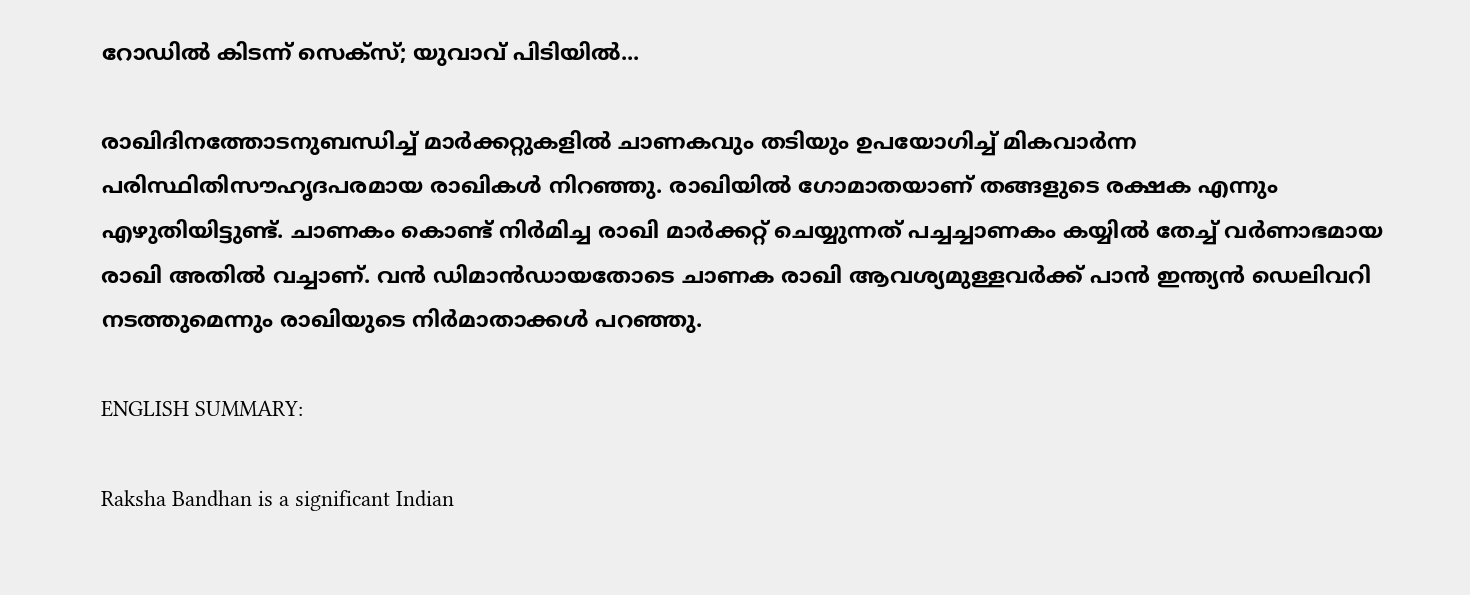റോഡില്‍ കിടന്ന് സെക്സ്; യുവാവ് പിടിയില്‍...

രാഖിദിനത്തോടനുബന്ധിച്ച് മാര്‍ക്കറ്റുകളില്‍ ചാണകവും തടിയും ഉപയോഗിച്ച് മികവാര്‍ന്ന പരിസ്ഥിതിസൗഹൃദപരമായ രാഖികള്‍ നിറഞ്ഞു. രാഖിയില്‍ ഗോമാതയാണ് തങ്ങളുടെ രക്ഷക എന്നും എഴുതിയിട്ടുണ്ട്. ചാണകം കൊണ്ട് നിര്‍മിച്ച രാഖി മാര്‍ക്കറ്റ് ചെയ്യുന്നത് പച്ചച്ചാണകം കയ്യില്‍ തേച്ച് വര്‍ണാഭമായ രാഖി അതില്‍ വച്ചാണ്. വന്‍ ഡിമാന്‍ഡായതോടെ ചാണക രാഖി ആവശ്യമുള്ളവര്‍ക്ക് പാന്‍ ഇന്ത്യന്‍ ഡെലിവറി നടത്തുമെന്നും രാഖിയുടെ നിര്‍മാതാക്കള്‍ പറഞ്ഞു.

ENGLISH SUMMARY:

Raksha Bandhan is a significant Indian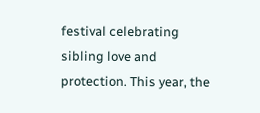festival celebrating sibling love and protection. This year, the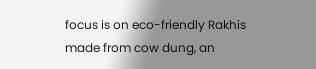focus is on eco-friendly Rakhis made from cow dung, an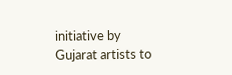initiative by Gujarat artists to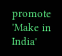promote 'Make in India'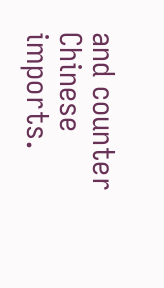and counter Chinese imports.